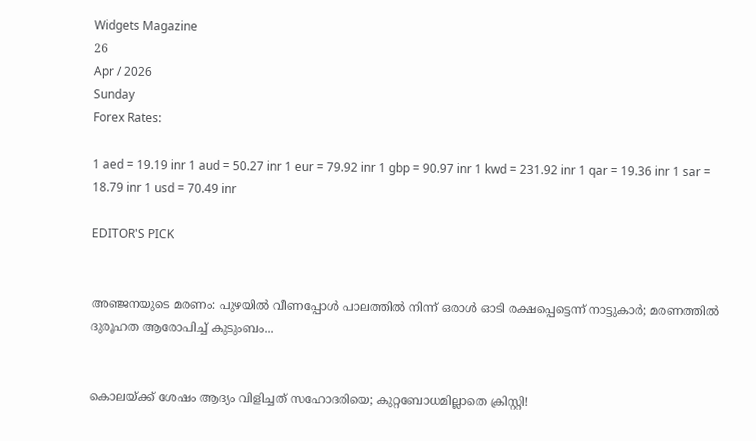Widgets Magazine
26
Apr / 2026
Sunday
Forex Rates:

1 aed = 19.19 inr 1 aud = 50.27 inr 1 eur = 79.92 inr 1 gbp = 90.97 inr 1 kwd = 231.92 inr 1 qar = 19.36 inr 1 sar = 18.79 inr 1 usd = 70.49 inr

EDITOR'S PICK


അഞ്ജനയുടെ മരണം: പുഴയിൽ വീണപ്പോൾ പാലത്തിൽ നിന്ന് ഒരാൾ ഓടി രക്ഷപ്പെട്ടെന്ന് നാട്ടുകാർ; മരണത്തിൽ ദുരൂഹത ആരോപിച്ച് കുടുംബം...


കൊലയ്ക്ക് ശേഷം ആദ്യം വിളിച്ചത് സഹോദരിയെ; കുറ്റബോധമില്ലാതെ ക്രിസ്റ്റി!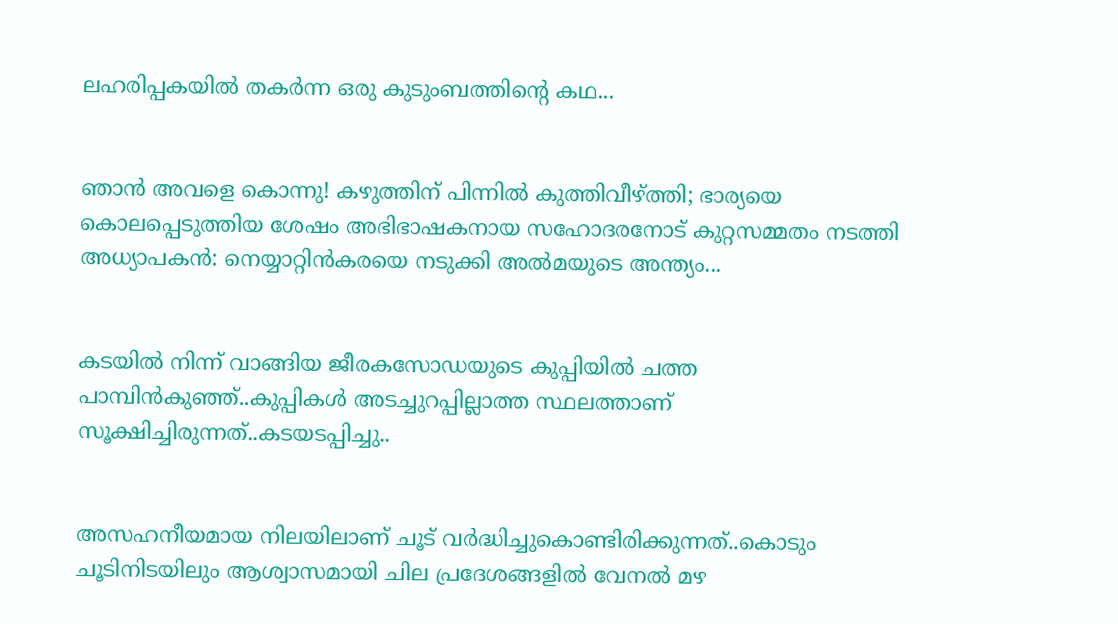ലഹരിപ്പകയിൽ തകർന്ന ഒരു കുടുംബത്തിന്റെ കഥ...


ഞാൻ അവളെ കൊന്നു! കഴുത്തിന് പിന്നിൽ കുത്തിവീഴ്ത്തി; ഭാര്യയെ കൊലപ്പെടുത്തിയ ശേഷം അഭിഭാഷകനായ സഹോദരനോട് കുറ്റസമ്മതം നടത്തി അധ്യാപകൻ: നെയ്യാറ്റിൻകരയെ നടുക്കി അൽമയുടെ അന്ത്യം...


കടയിൽ നിന്ന് വാങ്ങിയ ജീരകസോഡയുടെ കുപ്പിയിൽ ചത്ത പാമ്പിൻകുഞ്ഞ്..കുപ്പികൾ അടച്ചുറപ്പില്ലാത്ത സ്ഥലത്താണ് സൂക്ഷിച്ചിരുന്നത്..കടയടപ്പിച്ചു..


അസഹനീയമായ നിലയിലാണ് ചൂട് വർദ്ധിച്ചുകൊണ്ടിരിക്കുന്നത്..കൊടും ചൂടിനിടയിലും ആശ്വാസമായി ചില പ്രദേശങ്ങളിൽ വേനൽ മഴ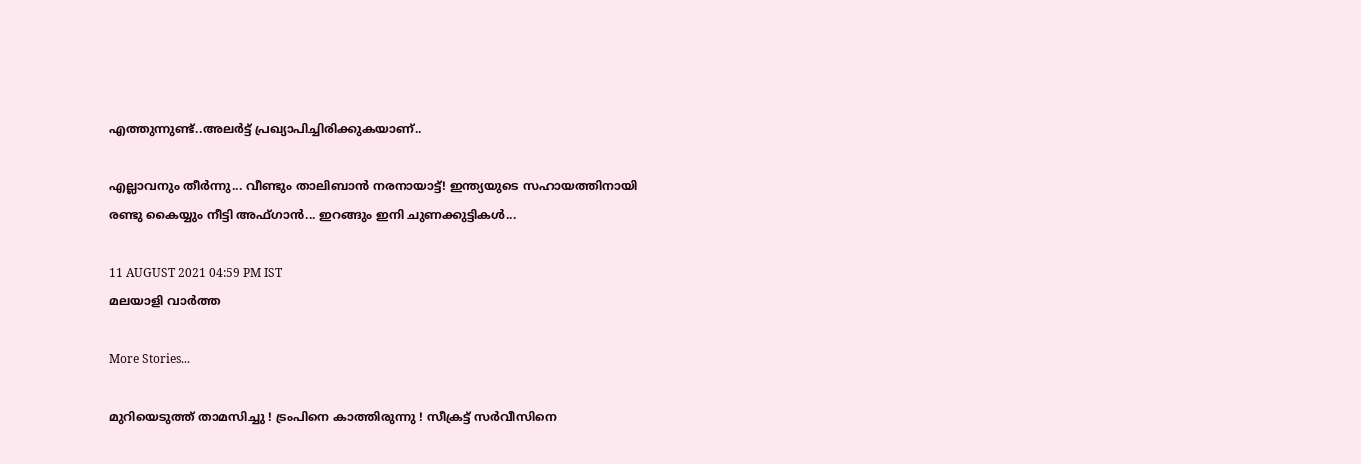എത്തുന്നുണ്ട്..അലർട്ട് പ്രഖ്യാപിച്ചിരിക്കുകയാണ്..

എല്ലാവനും തീർന്നു... വീണ്ടും താലിബാൻ നരനായാട്ട്! ഇന്ത്യയുടെ സഹായത്തിനായി രണ്ടു കൈയ്യും നീട്ടി അഫ്ഗാന്‍... ഇറങ്ങും ഇനി ചുണക്കുട്ടികൾ...

11 AUGUST 2021 04:59 PM IST
മലയാളി വാര്‍ത്ത

More Stories...

മുറിയെടുത്ത് താമസിച്ചു ! ട്രംപിനെ കാത്തിരുന്നു ! സീക്രട്ട് സർവീസിനെ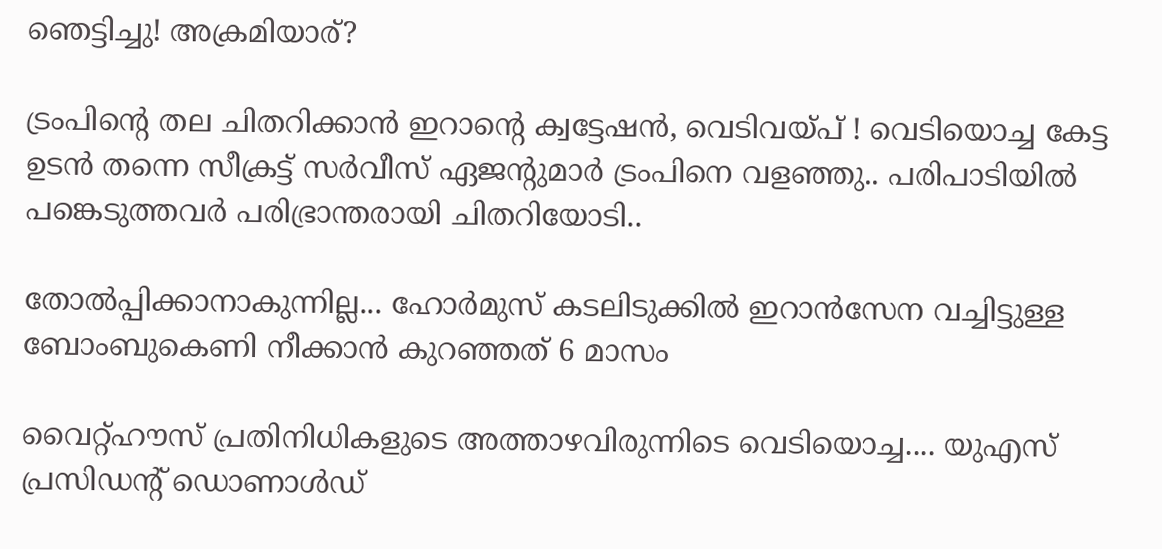ഞെട്ടിച്ചു! അക്രമിയാര്?

ട്രംപിന്റെ തല ചിതറിക്കാൻ ഇറാന്റെ ക്വട്ടേഷന്‍, വെടിവയ്പ് ! വെടിയൊച്ച കേട്ട ഉടന്‍ തന്നെ സീക്രട്ട് സര്‍വീസ് ഏജന്റുമാര്‍ ട്രംപിനെ വളഞ്ഞു.. പരിപാടിയില്‍ പങ്കെടുത്തവര്‍ പരിഭ്രാന്തരായി ചിതറിയോടി..

തോല്‍പ്പിക്കാനാകുന്നില്ല... ഹോർമുസ് കടലിടുക്കിൽ ഇറാൻസേന വച്ചിട്ടുള്ള ബോംബുകെണി നീക്കാൻ കുറഞ്ഞത് 6 മാസം

വൈറ്റ്ഹൗസ് പ്രതിനിധികളുടെ അത്താഴവിരുന്നിടെ വെടിയൊച്ച.... യുഎസ് പ്രസിഡന്റ് ഡൊണാള്‍ഡ്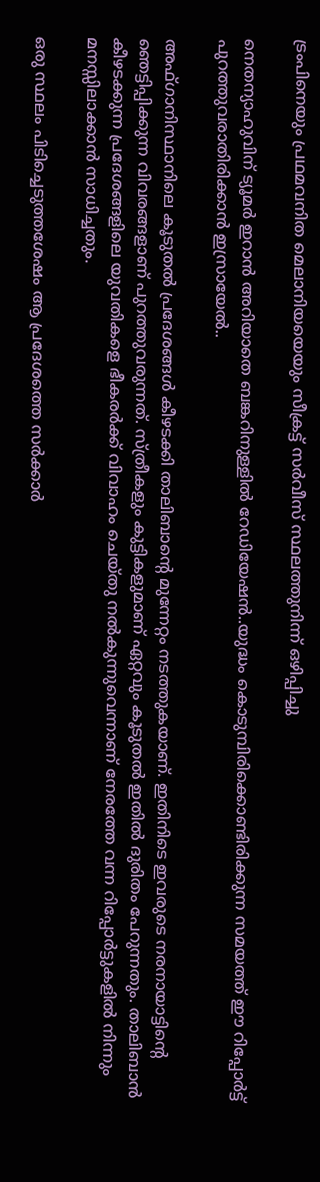ട്രംപിനെയും പ്രഥമവനിത മെലാനിയയെയും സീക്രട്ട് സര്‍വീസ് സ്ഥലത്തുനിന്ന് ഒഴിപ്പിച്ചു

നെതന്യാഹുവിന് ട്യൂമർ ഇറാൻ അറിയാതെ ബങ്കറിനുള്ളിൽ റേഡിയേഷൻ..യുദ്ധം കൊടുമ്പിരിക്കൊണ്ടിരിക്കുന്ന സമയത്ത് ഈ റിപ്പോര്‍ട്ട് പുറത്തുവരാതിരിക്കാൻ ഇസ്രായേൽ..

അഫ്ഗാനിസ്ഥാനിലെ കൂടുതല്‍ പ്രദേശങ്ങള്‍ കീഴടക്കി താലിബാന്‍റെ മുന്നേറ്റം നടത്തുകയാണ്. ഇതിനിടെ ഇവരുടെ നരനായാട്ടിന്റെ ഞെട്ടിപ്പിക്കുന്ന വിവരങ്ങളാണ് പുറത്തുവരുന്നത്. സ്ത്രീകളും കുട്ടികളുമാണ് ഏറ്റവും കൂടുതല്‍ ഇതിൽ ദുരിതം പേറുന്നതും. താലിബാന്‍ കീഴടക്കുന്ന പ്രദേശങ്ങളിലെ യുവതികളെ ഭീകരര്‍ക്ക് വിവാഹം ചെയ്തു നല്‍കുന്നുവെന്നാണ് നേരത്തേ വന്ന റിപ്പോർട്ടുകളിൽ നിന്നും മനസ്സിലാക്കാൻ സാധിച്ചതും.

ഒരു സ്ഥലം പിടിച്ചെടുത്തശേഷം ആ പ്രദേശത്തെ സര്‍ക്കാര്‍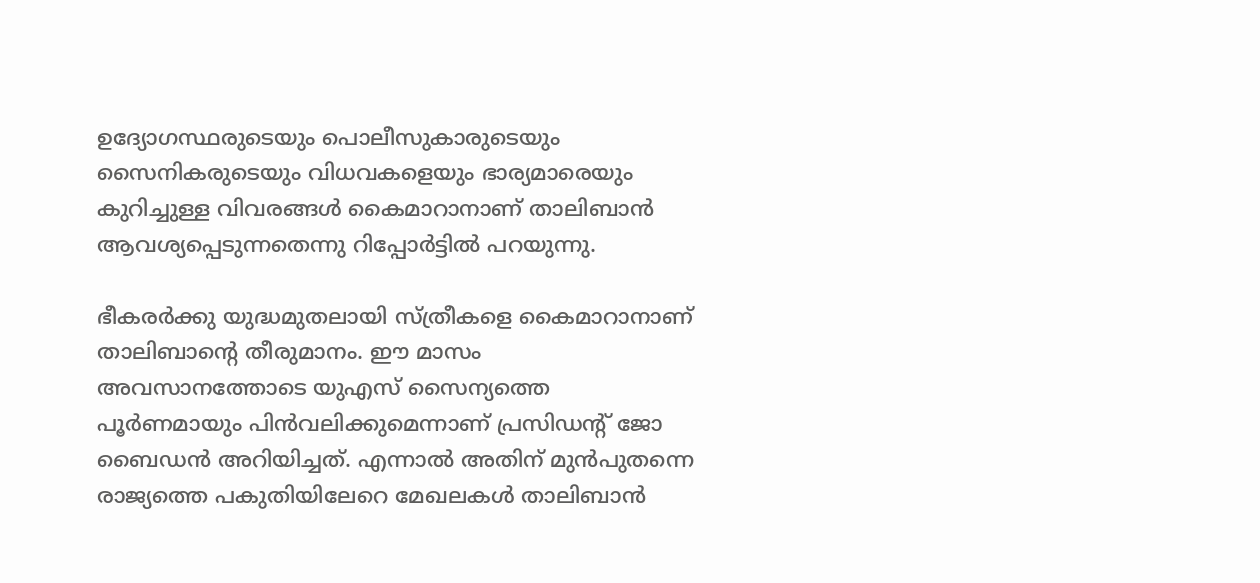ഉദ്യോഗസ്ഥരുടെയും പൊലീസുകാരുടെയും സൈനികരുടെയും വിധവകളെയും ഭാര്യമാരെയും കുറിച്ചുള്ള വിവരങ്ങള്‍ കൈമാറാനാണ് താലിബാന്‍ ആവശ്യപ്പെടുന്നതെന്നു റിപ്പോര്‍ട്ടില്‍ പറയുന്നു.

ഭീകരര്‍ക്കു യുദ്ധമുതലായി സ്ത്രീകളെ കൈമാറാനാണ് താലിബാന്റെ തീരുമാനം. ഈ മാസം അവസാനത്തോടെ യുഎസ് സൈന്യത്തെ പൂര്‍ണമായും പിന്‍വലിക്കുമെന്നാണ് പ്രസിഡന്റ് ജോ ബൈഡന്‍ അറിയിച്ചത്. എന്നാല്‍ അതിന് മുന്‍പുതന്നെ രാജ്യത്തെ പകുതിയിലേറെ മേഖലകൾ താലിബാന്‍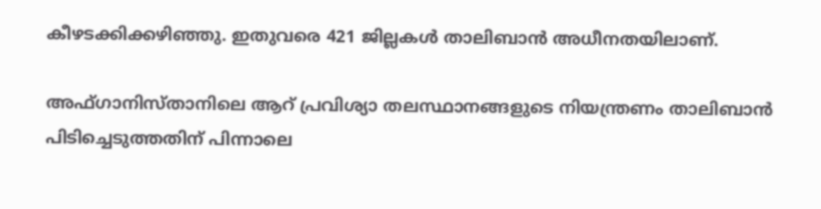കീഴടക്കിക്കഴിഞ്ഞു. ഇതുവരെ 421 ജില്ലകൾ താലിബാന്‍ അധീനതയിലാണ്.

അഫ്ഗാനിസ്താനിലെ ആറ് പ്രവിശ്യാ തലസ്ഥാനങ്ങളുടെ നിയന്ത്രണം താലിബാന്‍ പിടിച്ചെടുത്തതിന് പിന്നാലെ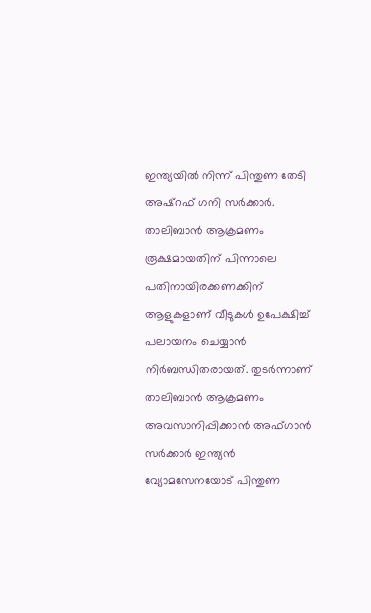ഇന്ത്യയില്‍ നിന്ന് പിന്തുണ തേടി അഷ്‌റഫ് ഗനി സര്‍ക്കാര്‍. താലിബാന്‍ ആക്രമണം രൂക്ഷമായതിന് പിന്നാലെ പതിനായിരക്കണക്കിന് ആളുകളാണ് വീടുകള്‍ ഉപേക്ഷിച്ച് പലായനം ചെയ്യാന്‍ നിര്‍ബന്ധിതരായത്. തുടര്‍ന്നാണ് താലിബാന്‍ ആക്രമണം അവസാനിപ്പിക്കാന്‍ അഫ്ഗാന്‍ സര്‍ക്കാര്‍ ഇന്ത്യന്‍ വ്യോമസേനയോട് പിന്തുണ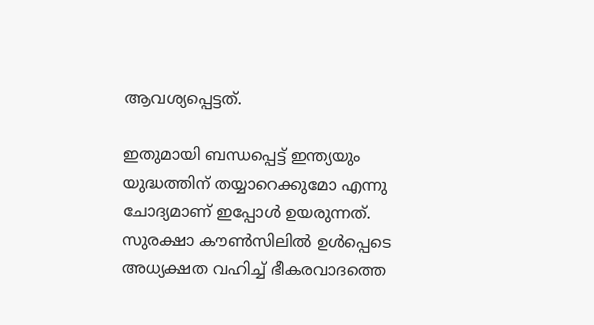ആവശ്യപ്പെട്ടത്.

ഇതുമായി ബന്ധപ്പെട്ട് ഇന്ത്യയും യുദ്ധത്തിന് തയ്യാറെക്കുമോ എന്നു ചോദ്യമാണ് ഇപ്പോൾ ഉയരുന്നത്. സുരക്ഷാ കൗൺസിലിൽ ഉൾപ്പെടെ അധ്യക്ഷത വഹിച്ച് ഭീകരവാദത്തെ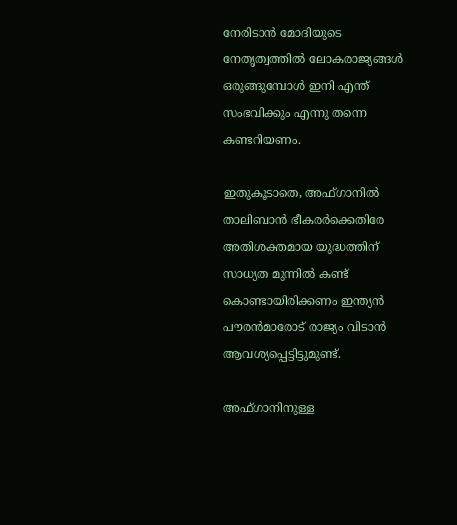നേരിടാൻ മോദിയുടെ നേതൃത്വത്തിൽ ലോകരാജ്യങ്ങൾ ഒരുങ്ങുമ്പോൾ ഇനി എന്ത് സംഭവിക്കും എന്നു തന്നെ കണ്ടറിയണം.

ഇതുകൂടാതെ, അഫ്ഗാനില്‍ താലിബാന്‍ ഭീകരര്‍ക്കെതിരേ അതിശക്തമായ യുദ്ധത്തിന് സാധ്യത മുന്നില്‍ കണ്ട് കൊണ്ടായിരിക്കണം ഇന്ത്യന്‍ പൗരന്‍മാരോട് രാജ്യം വിടാന്‍ ആവശ്യപ്പെട്ടിട്ടുമുണ്ട്.

അഫ്ഗാനിനുള്ള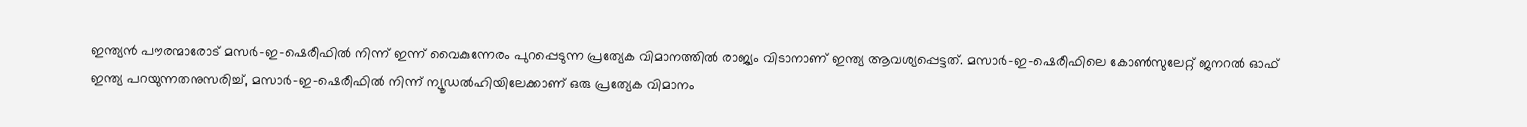ഇന്ത്യന്‍ പൗരന്മാരോട് മസര്‍-ഇ-ഷെരീഫില്‍ നിന്ന് ഇന്ന് വൈകുന്നേരം പുറപ്പെടുന്ന പ്രത്യേക വിമാനത്തില്‍ രാജ്യം വിടാനാണ് ഇന്ത്യ ആവശ്യപ്പെട്ടത്. മസാര്‍-ഇ-ഷെരീഫിലെ കോണ്‍സുലേറ്റ് ജനറല്‍ ഓഫ് ഇന്ത്യ പറയുന്നതനുസരിച്ച്, മസാര്‍-ഇ-ഷെരീഫില്‍ നിന്ന് ന്യൂഡല്‍ഹിയിലേക്കാണ് ഒരു പ്രത്യേക വിമാനം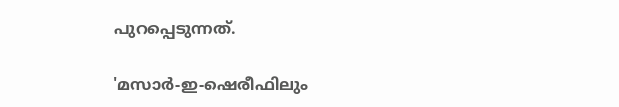പുറപ്പെടുന്നത്.

'മസാര്‍-ഇ-ഷെരീഫിലും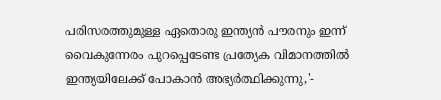പരിസരത്തുമുള്ള ഏതൊരു ഇന്ത്യന്‍ പൗരനും ഇന്ന് വൈകുന്നേരം പുറപ്പെടേണ്ട പ്രത്യേക വിമാനത്തില്‍ ഇന്ത്യയിലേക്ക് പോകാന്‍ അഭ്യര്‍ത്ഥിക്കുന്നു,'-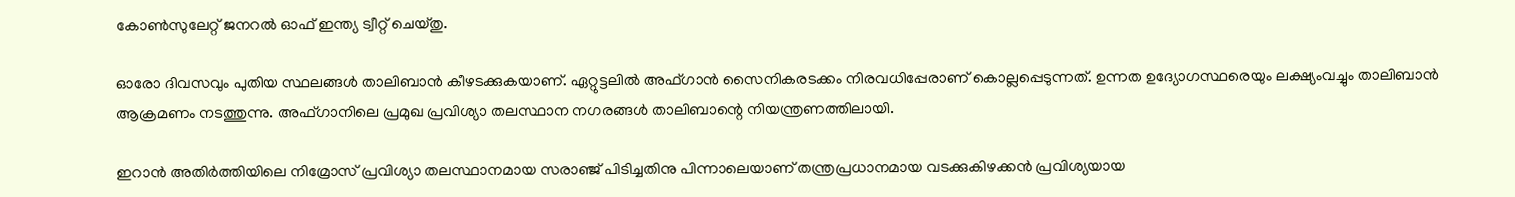കോണ്‍സുലേറ്റ് ജനറല്‍ ഓഫ് ഇന്ത്യ ട്വീറ്റ് ചെയ്തു.

ഓരോ ദിവസവും പുതിയ സ്ഥലങ്ങള്‍ താലിബാന്‍ കീഴടക്കുകയാണ്. ഏറ്റുട്ടലില്‍ അഫ്ഗാന്‍ സൈനികരടക്കം നിരവധിപ്പേരാണ് കൊല്ലപ്പെടുന്നത്. ഉന്നത ഉദ്യോഗസ്ഥരെയും ലക്ഷ്യംവച്ചും താലിബാന്‍ ആക്രമണം നടത്തുന്നു. അഫ്ഗാനിലെ പ്രമുഖ പ്രവിശ്യാ തലസ്ഥാന നഗരങ്ങള്‍ താലിബാന്റെ നിയന്ത്രണത്തിലായി.

ഇറാന്‍ അതിര്‍ത്തിയിലെ നിമ്രോസ് പ്രവിശ്യാ തലസ്ഥാനമായ സരാഞ്ജ് പിടിച്ചതിനു പിന്നാലെയാണ് തന്ത്രപ്രധാനമായ വടക്കുകിഴക്കന്‍ പ്രവിശ്യയായ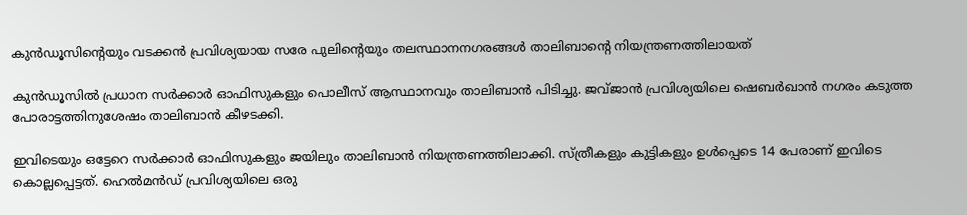കുന്‍ഡൂസിന്റെയും വടക്കന്‍ പ്രവിശ്യയായ സരേ പുലിന്റെയും തലസ്ഥാനനഗരങ്ങള്‍ താലിബാന്റെ നിയന്ത്രണത്തിലായത്

കുന്‍ഡൂസില്‍ പ്രധാന സര്‍ക്കാര്‍ ഓഫിസുകളും പൊലീസ് ആസ്ഥാനവും താലിബാന്‍ പിടിച്ചു. ജവ്ജാന്‍ പ്രവിശ്യയിലെ ഷെബര്‍ഖാന്‍ നഗരം കടുത്ത പോരാട്ടത്തിനുശേഷം താലിബാന്‍ കീഴടക്കി.

ഇവിടെയും ഒട്ടേറെ സര്‍ക്കാര്‍ ഓഫിസുകളും ജയിലും താലിബാന്‍ നിയന്ത്രണത്തിലാക്കി. സ്ത്രീകളും കുട്ടികളും ഉള്‍പ്പെടെ 14 പേരാണ് ഇവിടെ കൊല്ലപ്പെട്ടത്. ഹെല്‍മൻഡ് പ്രവിശ്യയിലെ ഒരു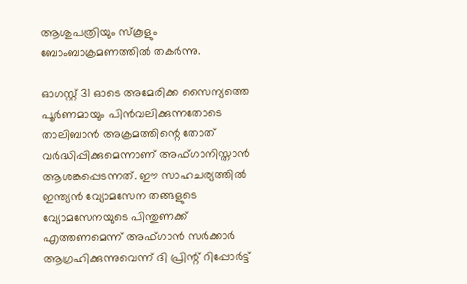ആശുപത്രിയും സ്‌കൂളും ബോംബാക്രമണത്തില്‍ തകര്‍ന്നു.

ഓഗസ്റ്റ് 31 ഓടെ അമേരിക്ക സൈന്യത്തെ പൂര്‍ണമായും പിന്‍വലിക്കുന്നതോടെ താലിബാന്‍ അക്രമത്തിന്റെ തോത് വര്‍ദ്ധിപ്പിക്കുമെന്നാണ് അഫ്ഗാനിസ്താന്‍ ആശങ്കപ്പെടന്നത്. ഈ സാഹചര്യത്തില്‍ ഇന്ത്യന്‍ വ്യോമസേന തങ്ങളുടെ വ്യോമസേനയുടെ പിന്തുണക്ക് എത്തണമെന്ന് അഫ്ഗാന്‍ സര്‍ക്കാര്‍ ആഗ്രഹിക്കുന്നുവെന്ന് ദി പ്രിന്റ് റിപ്പോര്‍ട്ട്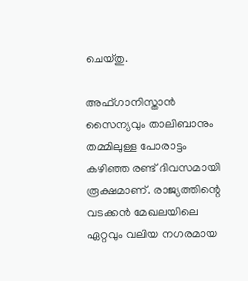ചെയ്തു.

അഫ്ഗാനിസ്താന്‍ സൈന്യവും താലിബാനും തമ്മിലുള്ള പോരാട്ടം കഴിഞ്ഞ രണ്ട് ദിവസമായി രൂക്ഷമാണ്. രാജ്യത്തിന്റെ വടക്കന്‍ മേഖലയിലെ ഏറ്റവും വലിയ നഗരമായ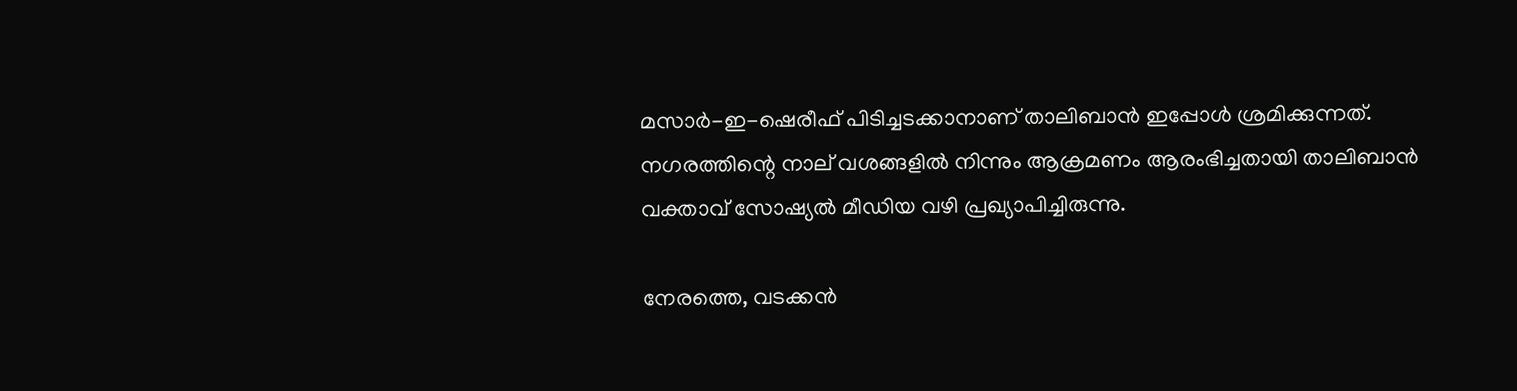മസാര്‍-ഇ-ഷെരീഫ് പിടിച്ചടക്കാനാണ് താലിബാന്‍ ഇപ്പോള്‍ ശ്രമിക്കുന്നത്. നഗരത്തിന്റെ നാല് വശങ്ങളില്‍ നിന്നും ആക്രമണം ആരംഭിച്ചതായി താലിബാന്‍ വക്താവ് സോഷ്യല്‍ മീഡിയ വഴി പ്രഖ്യാപിച്ചിരുന്നു.

നേരത്തെ, വടക്കന്‍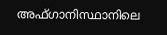അഫ്ഗാനിസ്ഥാനിലെ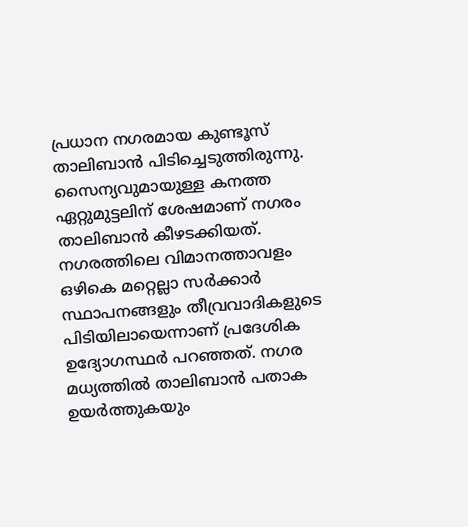പ്രധാന നഗരമായ കുണ്ടൂസ് താലിബാന്‍ പിടിച്ചെടുത്തിരുന്നു. സൈന്യവുമായുള്ള കനത്ത ഏറ്റുമുട്ടലിന് ശേഷമാണ് നഗരം താലിബാന്‍ കീഴടക്കിയത്. നഗരത്തിലെ വിമാനത്താവളം ഒഴികെ മറ്റെല്ലാ സര്‍ക്കാര്‍ സ്ഥാപനങ്ങളും തീവ്രവാദികളുടെ പിടിയിലായെന്നാണ് പ്രദേശിക ഉദ്യോഗസ്ഥര്‍ പറഞ്ഞത്. നഗര മധ്യത്തില്‍ താലിബാന്‍ പതാക ഉയര്‍ത്തുകയും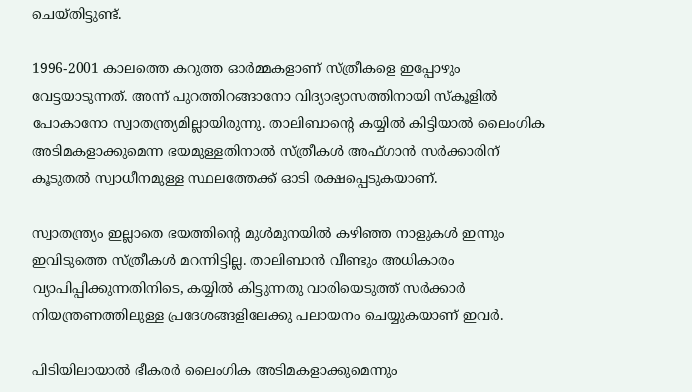ചെയ്തിട്ടുണ്ട്.

1996-2001 കാലത്തെ കറുത്ത ഓര്‍മ്മകളാണ് സ്ത്രീകളെ ഇപ്പോഴും വേട്ടയാടുന്നത്. അന്ന് പുറത്തിറങ്ങാനോ വിദ്യാഭ്യാസത്തിനായി സ്‌കൂളില്‍ പോകാനോ സ്വാതന്ത്ര്യമില്ലായിരുന്നു. താലിബാന്‍റെ കയ്യില്‍ കിട്ടിയാല്‍ ലൈംഗിക അടിമകളാക്കുമെന്ന ഭയമുള്ളതിനാല്‍ സ്ത്രീകള്‍ അഫ്ഗാന്‍ സര്‍ക്കാരിന് കൂടുതല്‍ സ്വാധീനമുള്ള സ്ഥലത്തേക്ക് ഓടി രക്ഷപ്പെടുകയാണ്.

സ്വാതന്ത്ര്യം ഇല്ലാതെ ഭയത്തിന്റെ മുള്‍മുനയില്‍ കഴിഞ്ഞ നാളുകള്‍ ഇന്നും ഇവിടുത്തെ സ്ത്രീകള്‍ മറന്നിട്ടില്ല. താലിബാന്‍ വീണ്ടും അധികാരം വ്യാപിപ്പിക്കുന്നതിനിടെ, കയ്യില്‍ കിട്ടുന്നതു വാരിയെടുത്ത് സര്‍ക്കാര്‍ നിയന്ത്രണത്തിലുള്ള പ്രദേശങ്ങളിലേക്കു പലായനം ചെയ്യുകയാണ് ഇവര്‍.

പിടിയിലായാല്‍ ഭീകരര്‍ ലൈംഗിക അടിമകളാക്കുമെന്നും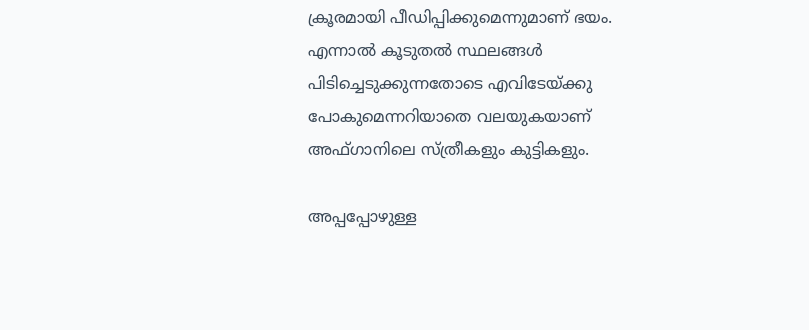ക്രൂരമായി പീഡിപ്പിക്കുമെന്നുമാണ് ഭയം. എന്നാല്‍ കൂടുതല്‍ സ്ഥലങ്ങള്‍ പിടിച്ചെടുക്കുന്നതോടെ എവിടേയ്ക്കു പോകുമെന്നറിയാതെ വലയുകയാണ് അഫ്ഗാനിലെ സ്ത്രീകളും കുട്ടികളും.

അപ്പപ്പോഴുള്ള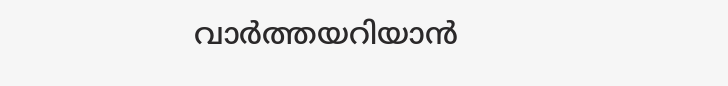വാര്‍ത്തയറിയാന്‍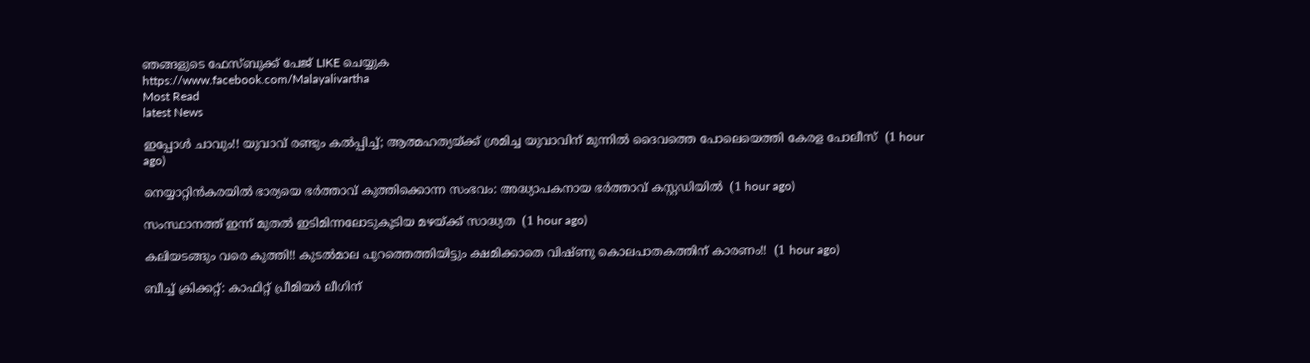ഞങ്ങളുടെ ഫേസ്‌ബുക്ക്‌ പേജ് LIKE ചെയ്യുക
https://www.facebook.com/Malayalivartha
Most Read
latest News

ഇപ്പോൾ ചാവും!! യുവാവ് രണ്ടും കൽപ്പിച്ച്; ആത്മഹത്യയ്ക്ക് ശ്രമിച്ച യുവാവിന് മുന്നിൽ ദൈവത്തെ പോലെയെത്തി കേരള പോലീസ്  (1 hour ago)

നെയ്യാറ്റിന്‍കരയില്‍ ഭാര്യയെ ഭര്‍ത്താവ് കുത്തിക്കൊന്ന സംഭവം: അദ്ധ്യാപകനായ ഭര്‍ത്താവ് കസ്റ്റഡിയില്‍  (1 hour ago)

സംസ്ഥാനത്ത് ഇന്ന് മുതല്‍ ഇടിമിന്നലോടുകൂടിയ മഴയ്ക്ക് സാദ്ധ്യത  (1 hour ago)

കലിയടങ്ങും വരെ കുത്തി!! കുടൽമാല പുറത്തെത്തിയിട്ടും ക്ഷമിക്കാതെ വിഷ്ണു കൊലപാതകത്തിന് കാരണം!!  (1 hour ago)

ബീച്ച് ക്രിക്കറ്റ്: കാഫിറ്റ് പ്രീമിയർ ലീഗിന്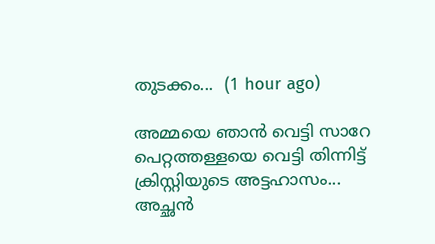തുടക്കം...  (1 hour ago)

അമ്മയെ ഞാൻ വെട്ടി സാറേ പെറ്റത്തള്ളയെ വെട്ടി തിന്നിട്ട് ക്രിസ്റ്റിയുടെ അട്ടഹാസം... അച്ഛൻ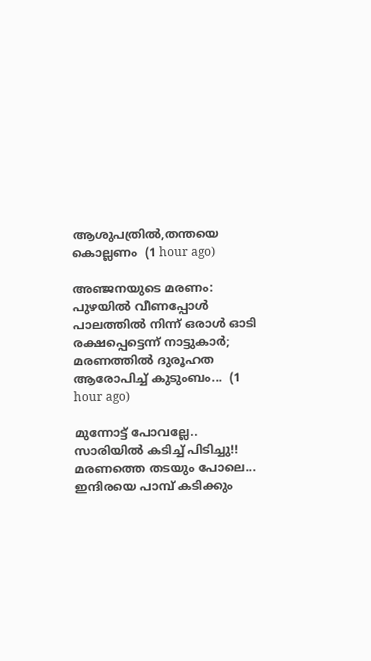ആശുപത്രിൽ,തന്തയെ കൊല്ലണം  (1 hour ago)

അഞ്ജനയുടെ മരണം: പുഴയിൽ വീണപ്പോൾ പാലത്തിൽ നിന്ന് ഒരാൾ ഓടി രക്ഷപ്പെട്ടെന്ന് നാട്ടുകാർ; മരണത്തിൽ ദുരൂഹത ആരോപിച്ച് കുടുംബം...  (1 hour ago)

മുന്നോട്ട് പോവല്ലേ.. സാരിയിൽ കടിച്ച് പിടിച്ചു!! മരണത്തെ തടയും പോലെ... ഇന്ദിരയെ പാമ്പ് കടിക്കും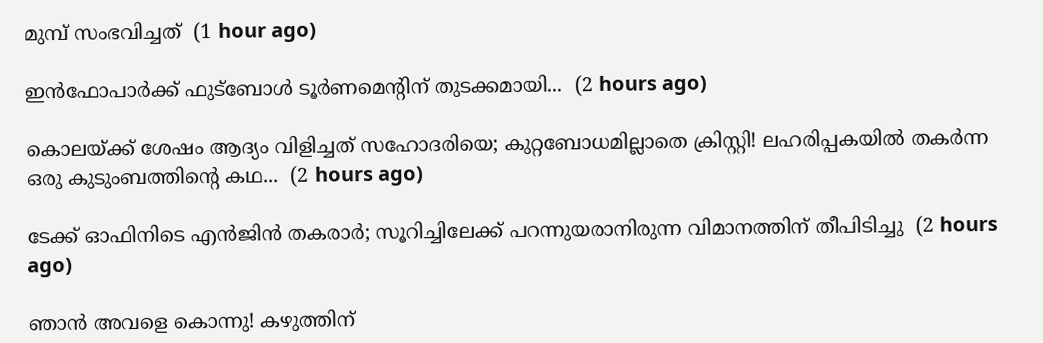മുമ്പ് സംഭവിച്ചത്  (1 hour ago)

ഇൻഫോപാർക്ക് ഫുട്ബോൾ ടൂർണമെന്റിന് തുടക്കമായി...  (2 hours ago)

കൊലയ്ക്ക് ശേഷം ആദ്യം വിളിച്ചത് സഹോദരിയെ; കുറ്റബോധമില്ലാതെ ക്രിസ്റ്റി! ലഹരിപ്പകയിൽ തകർന്ന ഒരു കുടുംബത്തിന്റെ കഥ...  (2 hours ago)

ടേക്ക് ഓഫിനിടെ എൻജിൻ തകരാർ; സൂറിച്ചിലേക്ക് പറന്നുയരാനിരുന്ന വിമാനത്തിന് തീപിടിച്ചു  (2 hours ago)

ഞാൻ അവളെ കൊന്നു! കഴുത്തിന്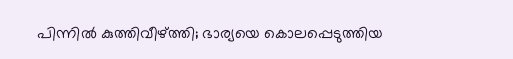പിന്നിൽ കുത്തിവീഴ്ത്തി; ഭാര്യയെ കൊലപ്പെടുത്തിയ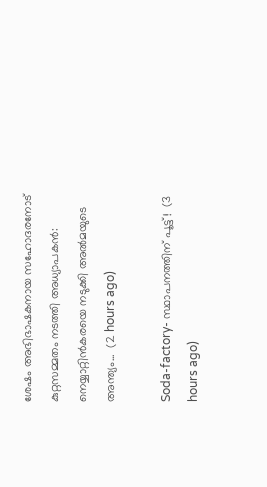ശേഷം അഭിഭാഷകനായ സഹോദരനോട് കുറ്റസമ്മതം നടത്തി അധ്യാപകൻ: നെയ്യാറ്റിൻകരയെ നടുക്കി അൽമയുടെ അന്ത്യം...  (2 hours ago)

Soda-factory- സ്ഥാപനത്തിന് പൂട്ട്!  (3 hours ago)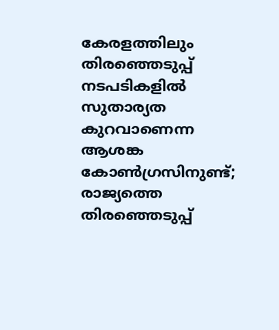കേരളത്തിലും തിരഞ്ഞെടുപ്പ് നടപടികളിൽ സുതാര്യത കുറവാണെന്ന ആശങ്ക കോൺഗ്രസിനുണ്ട്; രാജ്യത്തെ തിരഞ്ഞെടുപ്പ്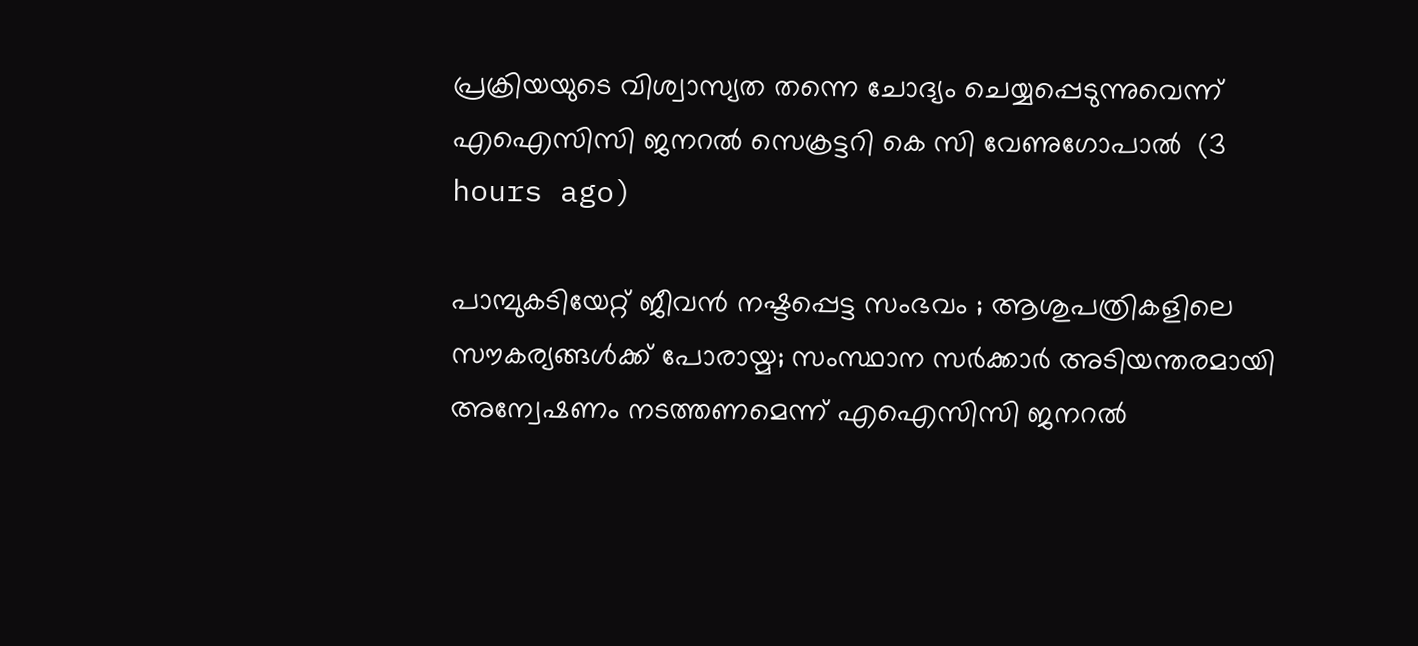പ്രക്രിയയുടെ വിശ്വാസ്യത തന്നെ ചോദ്യം ചെയ്യപ്പെടുന്നുവെന്ന് എഐസിസി ജനറൽ സെക്രട്ടറി കെ സി വേണുഗോപാൽ  (3 hours ago)

പാമ്പുകടിയേറ്റ് ജീവന്‍ നഷ്ടപ്പെട്ട സംഭവം ; ആശുപത്രികളിലെ സൗകര്യങ്ങൾക്ക് പോരായ്മ; സംസ്ഥാന സര്‍ക്കാര്‍ അടിയന്തരമായി അന്വേഷണം നടത്തണമെന്ന് എഐസിസി ജനറല്‍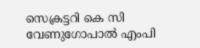സെക്രട്ടറി കെ സി വേണുഗോപാല്‍ എംപി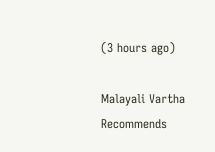(3 hours ago)

Malayali Vartha Recommends